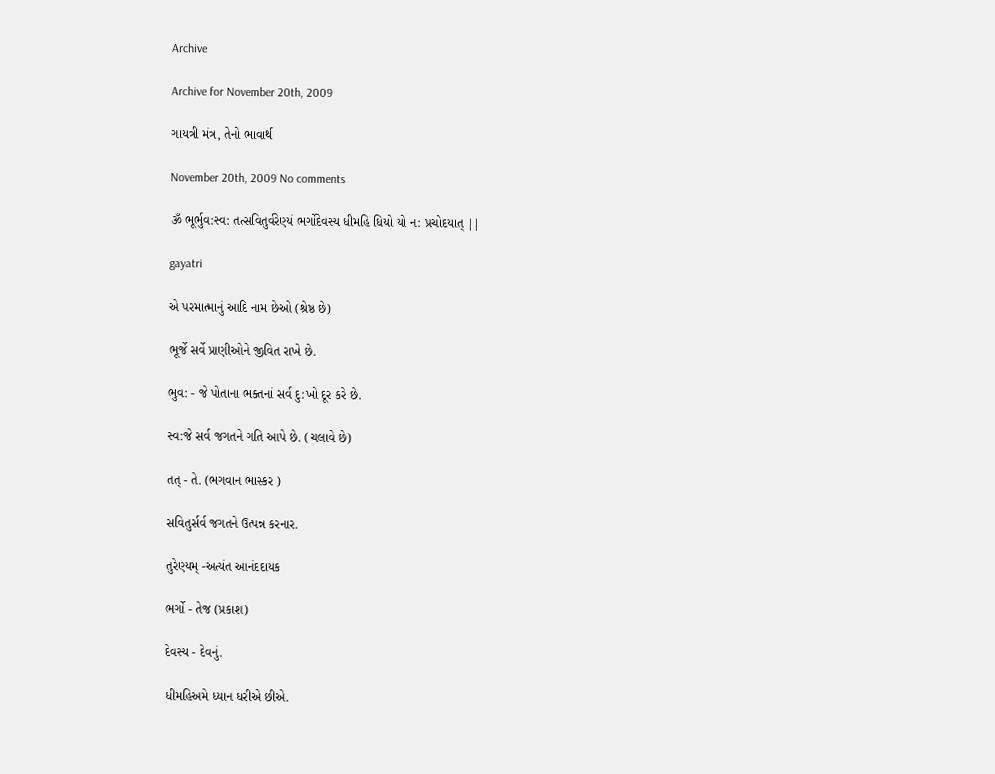Archive

Archive for November 20th, 2009

ગાયત્રી મંત્ર, તેનો ભાવાર્થ

November 20th, 2009 No comments

ૐ ભૂર્ભુવ:સ્વ: તત્સવિતુર્વરેણ્યં ભર્ગોદેવસ્ય ધીમહિ ધિયો યો ન: પ્રચોદયાત્ ||

gayatri

એ પરમાત્માનું આદિ નામ છેઓ (શ્રેષ્ઠ છે)

ભૂર્જે સર્વે પ્રાણીઓને જીવિત રાખે છે.

ભુવ: - જે પોતાના ભક્તનાં સર્વ દુ:ખો દૂર કરે છે.

સ્વ:જે સર્વ જગતને ગતિ આપે છે. (ચલાવે છે)

તત્ - તે. (ભગવાન ભાસ્કર )

સવિતુર્સર્વ જગતને ઉત્પન્ન કરનાર.

તુરેણ્યમ્ -અત્યંત આનંદદાયક

ભર્ગો - તેજ (પ્રકાશ)

દેવસ્ય - દેવનું.

ધીમહિઅમે ધ્યાન ધરીએ છીએ.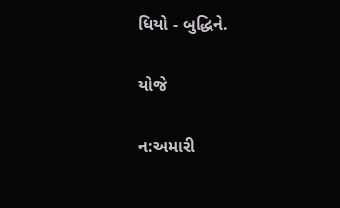ધિયો - બુદ્ધિને.

યોજે

ન:અમારી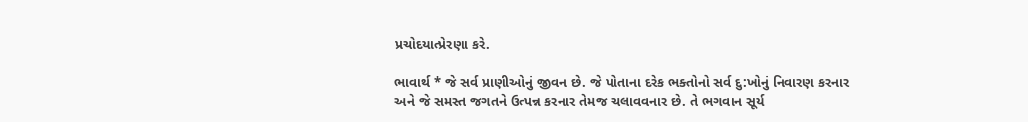પ્રચોદયાત્પ્રેરણા કરે.

ભાવાર્થ * જે સર્વ પ્રાણીઓનું જીવન છે. જે પોતાના દરેક ભક્તોનો સર્વ દુ:ખોનું નિવારણ કરનાર અને જે સમસ્ત જગતને ઉત્પન્ન કરનાર તેમજ ચલાવવનાર છે. તે ભગવાન સૂર્ય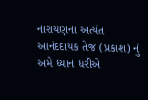નારાયણના અત્યંત આનંદદાયક તેજ (પ્રકાશ) નું અમે ધ્યાન ધરીએ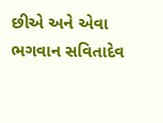છીએ અને એવા ભગવાન સવિતાદેવ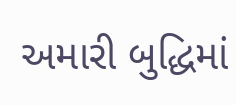અમારી બુદ્ધિમાં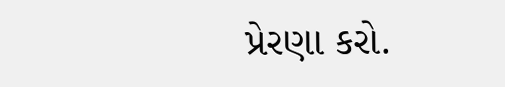પ્રેરણા કરો.